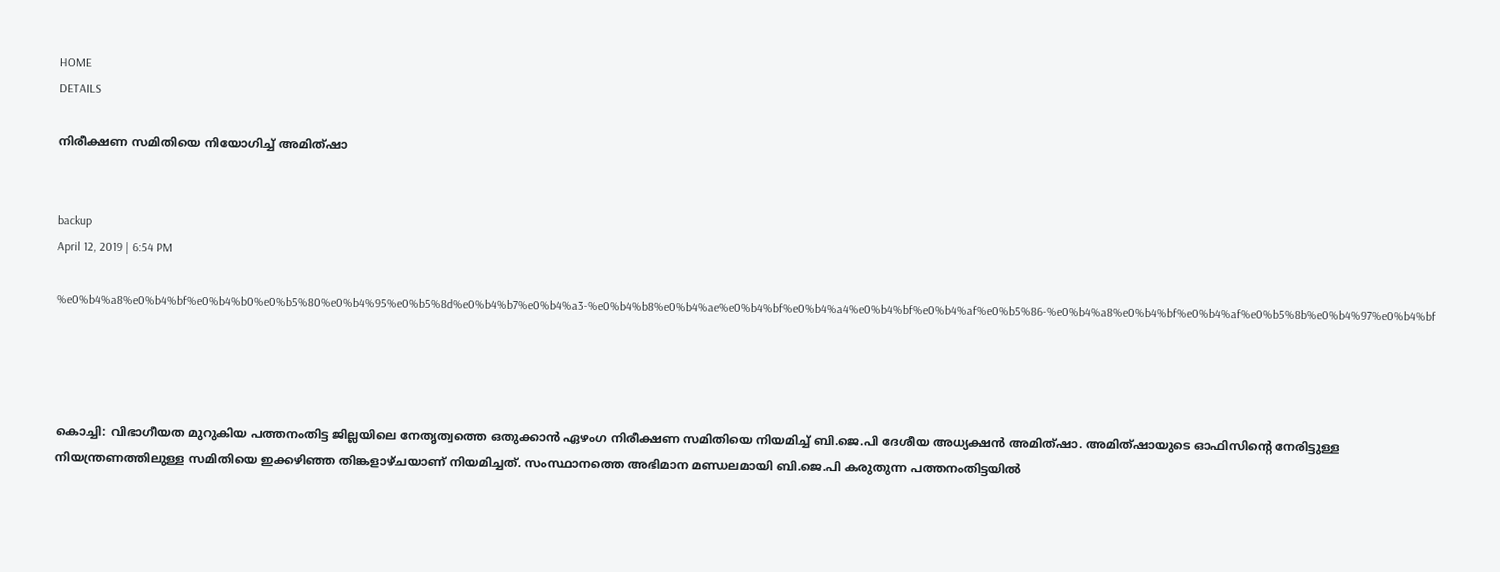HOME
DETAILS

നിരീക്ഷണ സമിതിയെ നിയോഗിച്ച് അമിത്ഷാ


backup
April 12, 2019 | 6:54 PM

%e0%b4%a8%e0%b4%bf%e0%b4%b0%e0%b5%80%e0%b4%95%e0%b5%8d%e0%b4%b7%e0%b4%a3-%e0%b4%b8%e0%b4%ae%e0%b4%bf%e0%b4%a4%e0%b4%bf%e0%b4%af%e0%b5%86-%e0%b4%a8%e0%b4%bf%e0%b4%af%e0%b5%8b%e0%b4%97%e0%b4%bf




കൊച്ചി: വിഭാഗീയത മുറുകിയ പത്തനംതിട്ട ജില്ലയിലെ നേതൃത്വത്തെ ഒതുക്കാന്‍ ഏഴംഗ നിരീക്ഷണ സമിതിയെ നിയമിച്ച് ബി.ജെ.പി ദേശീയ അധ്യക്ഷന്‍ അമിത്ഷാ. അമിത്ഷായുടെ ഓഫിസിന്റെ നേരിട്ടുള്ള നിയന്ത്രണത്തിലുള്ള സമിതിയെ ഇക്കഴിഞ്ഞ തിങ്കളാഴ്ചയാണ് നിയമിച്ചത്. സംസ്ഥാനത്തെ അഭിമാന മണ്ഡലമായി ബി.ജെ.പി കരുതുന്ന പത്തനംതിട്ടയില്‍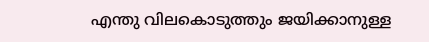എന്തു വിലകൊടുത്തും ജയിക്കാനുള്ള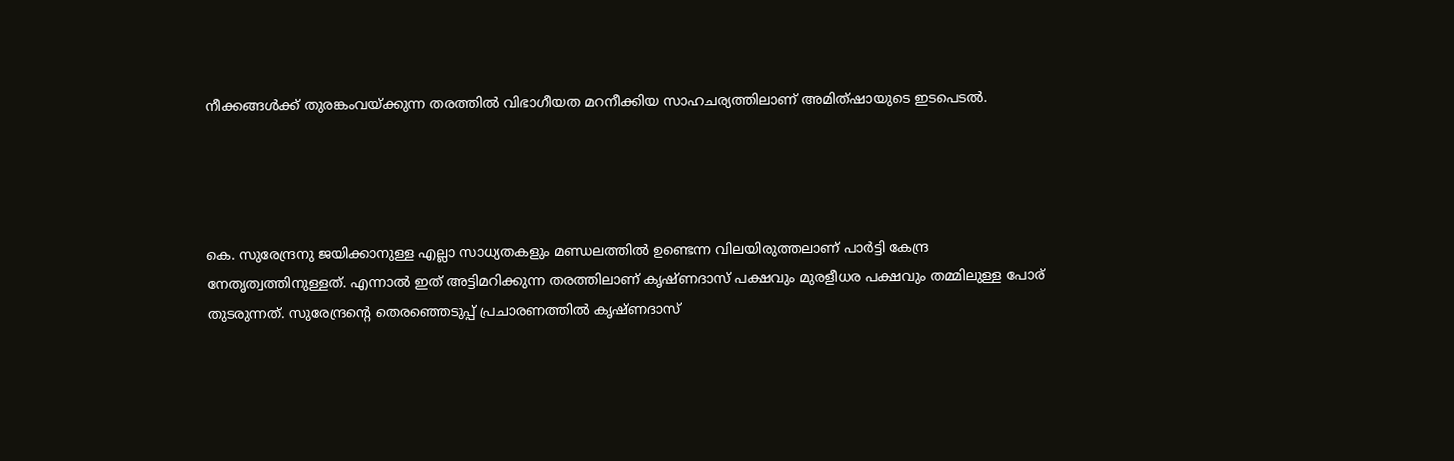നീക്കങ്ങള്‍ക്ക് തുരങ്കംവയ്ക്കുന്ന തരത്തില്‍ വിഭാഗീയത മറനീക്കിയ സാഹചര്യത്തിലാണ് അമിത്ഷായുടെ ഇടപെടല്‍.




കെ. സുരേന്ദ്രനു ജയിക്കാനുള്ള എല്ലാ സാധ്യതകളും മണ്ഡലത്തില്‍ ഉണ്ടെന്ന വിലയിരുത്തലാണ് പാര്‍ട്ടി കേന്ദ്ര നേതൃത്വത്തിനുള്ളത്. എന്നാല്‍ ഇത് അട്ടിമറിക്കുന്ന തരത്തിലാണ് കൃഷ്ണദാസ് പക്ഷവും മുരളീധര പക്ഷവും തമ്മിലുള്ള പോര് തുടരുന്നത്. സുരേന്ദ്രന്റെ തെരഞ്ഞെടുപ്പ് പ്രചാരണത്തില്‍ കൃഷ്ണദാസ്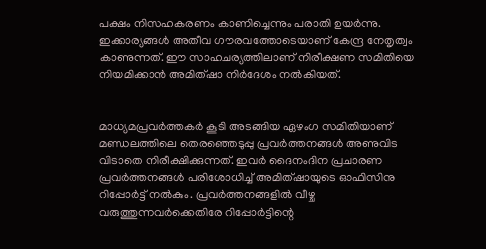പക്ഷം നിസഹകരണം കാണിച്ചെന്നും പരാതി ഉയര്‍ന്നു. ഇക്കാര്യങ്ങള്‍ അതീവ ഗൗരവത്തോടെയാണ് കേന്ദ്ര നേതൃത്വം കാണുന്നത്. ഈ സാഹചര്യത്തിലാണ് നിരീക്ഷണ സമിതിയെ നിയമിക്കാന്‍ അമിത്ഷാ നിര്‍ദേശം നല്‍കിയത്.


മാധ്യമപ്രവര്‍ത്തകര്‍ കൂടി അടങ്ങിയ ഏഴംഗ സമിതിയാണ് മണ്ഡലത്തിലെ തെരഞ്ഞെടുപ്പു പ്രവര്‍ത്തനങ്ങള്‍ അണുവിട വിടാതെ നിരീക്ഷിക്കുന്നത്. ഇവര്‍ ദൈനംദിന പ്രചാരണ പ്രവര്‍ത്തനങ്ങള്‍ പരിശോധിച്ച് അമിത്ഷായുടെ ഓഫിസിനു റിപ്പോര്‍ട്ട് നല്‍കും. പ്രവര്‍ത്തനങ്ങളില്‍ വീഴ്ച വരുത്തുന്നവര്‍ക്കെതിരേ റിപ്പോര്‍ട്ടിന്റെ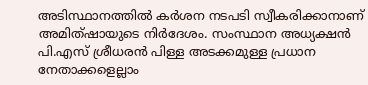അടിസ്ഥാനത്തില്‍ കര്‍ശന നടപടി സ്വീകരിക്കാനാണ് അമിത്ഷായുടെ നിര്‍ദേശം. സംസ്ഥാന അധ്യക്ഷന്‍ പി.എസ് ശ്രീധരന്‍ പിള്ള അടക്കമുള്ള പ്രധാന നേതാക്കളെല്ലാം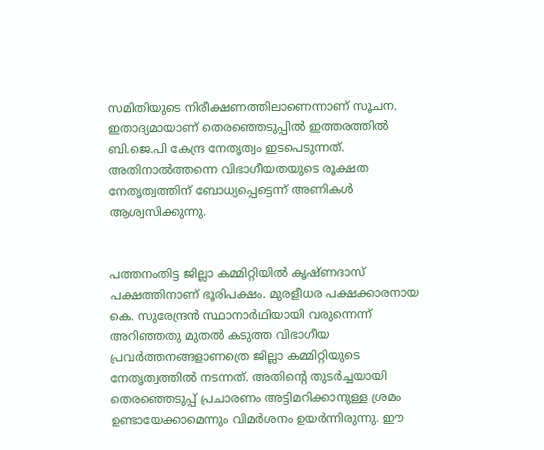സമിതിയുടെ നിരീക്ഷണത്തിലാണെന്നാണ് സൂചന. ഇതാദ്യമായാണ് തെരഞ്ഞെടുപ്പില്‍ ഇത്തരത്തില്‍ ബി.ജെ.പി കേന്ദ്ര നേതൃത്വം ഇടപെടുന്നത്. അതിനാല്‍ത്തന്നെ വിഭാഗീയതയുടെ രൂക്ഷത നേതൃത്വത്തിന് ബോധ്യപ്പെട്ടെന്ന് അണികള്‍ ആശ്വസിക്കുന്നു.


പത്തനംതിട്ട ജില്ലാ കമ്മിറ്റിയില്‍ കൃഷ്ണദാസ് പക്ഷത്തിനാണ് ഭൂരിപക്ഷം. മുരളീധര പക്ഷക്കാരനായ കെ. സുരേന്ദ്രന്‍ സ്ഥാനാര്‍ഥിയായി വരുന്നെന്ന് അറിഞ്ഞതു മുതല്‍ കടുത്ത വിഭാഗീയ പ്രവര്‍ത്തനങ്ങളാണത്രെ ജില്ലാ കമ്മിറ്റിയുടെ നേതൃത്വത്തില്‍ നടന്നത്. അതിന്റെ തുടര്‍ച്ചയായി തെരഞ്ഞെടുപ്പ് പ്രചാരണം അട്ടിമറിക്കാനുള്ള ശ്രമം ഉണ്ടായേക്കാമെന്നും വിമര്‍ശനം ഉയര്‍ന്നിരുന്നു. ഈ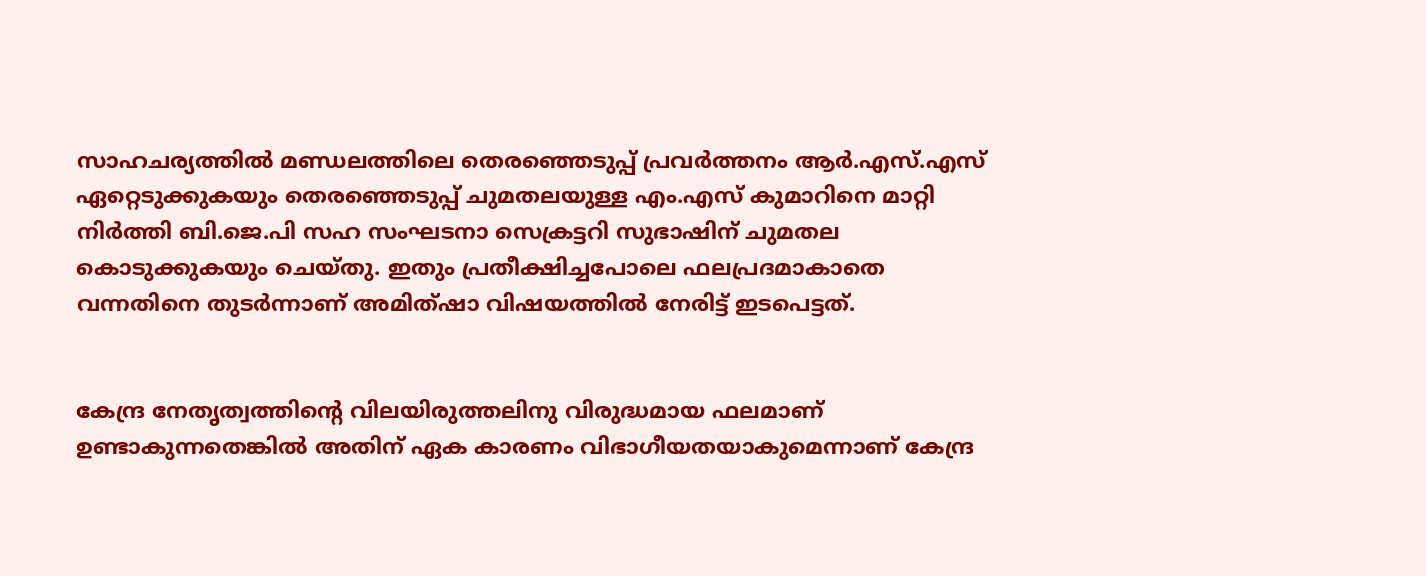സാഹചര്യത്തില്‍ മണ്ഡലത്തിലെ തെരഞ്ഞെടുപ്പ് പ്രവര്‍ത്തനം ആര്‍.എസ്.എസ് ഏറ്റെടുക്കുകയും തെരഞ്ഞെടുപ്പ് ചുമതലയുള്ള എം.എസ് കുമാറിനെ മാറ്റി നിര്‍ത്തി ബി.ജെ.പി സഹ സംഘടനാ സെക്രട്ടറി സുഭാഷിന് ചുമതല കൊടുക്കുകയും ചെയ്തു. ഇതും പ്രതീക്ഷിച്ചപോലെ ഫലപ്രദമാകാതെ വന്നതിനെ തുടര്‍ന്നാണ് അമിത്ഷാ വിഷയത്തില്‍ നേരിട്ട് ഇടപെട്ടത്.


കേന്ദ്ര നേതൃത്വത്തിന്റെ വിലയിരുത്തലിനു വിരുദ്ധമായ ഫലമാണ് ഉണ്ടാകുന്നതെങ്കില്‍ അതിന് ഏക കാരണം വിഭാഗീയതയാകുമെന്നാണ് കേന്ദ്ര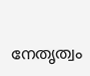നേതൃത്വം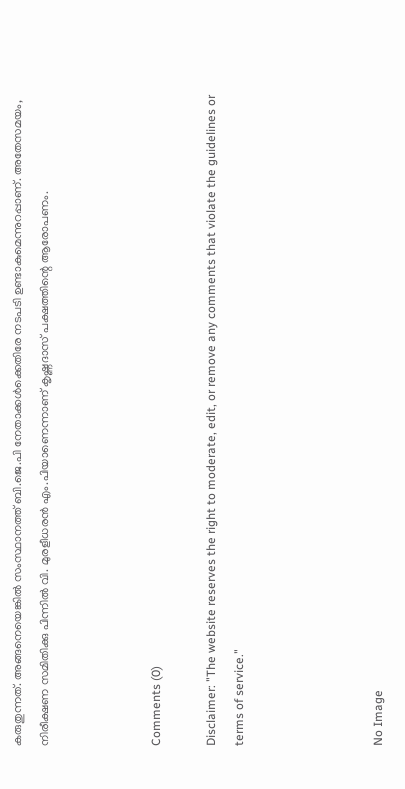കരുതുന്നത്. അങ്ങനെയെങ്കില്‍ സംസ്ഥാനത്ത് ബി.ജെ.പി നേതാക്കള്‍ക്കെതിരേ നടപടി ഉണ്ടാകുമെന്നുറപ്പാണ്. അതേസമയം, നിരീക്ഷണ സമിതിക്കു പിന്നില്‍ വി. മുരളീധരന്‍ എം.പിയാണെന്നാണ് കൃഷ്ണദാസ് പക്ഷത്തിന്റെ ആരോപണം.



Comments (0)

Disclaimer: "The website reserves the right to moderate, edit, or remove any comments that violate the guidelines or terms of service."




No Image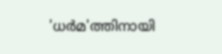'ധര്‍മ'ത്തിനായി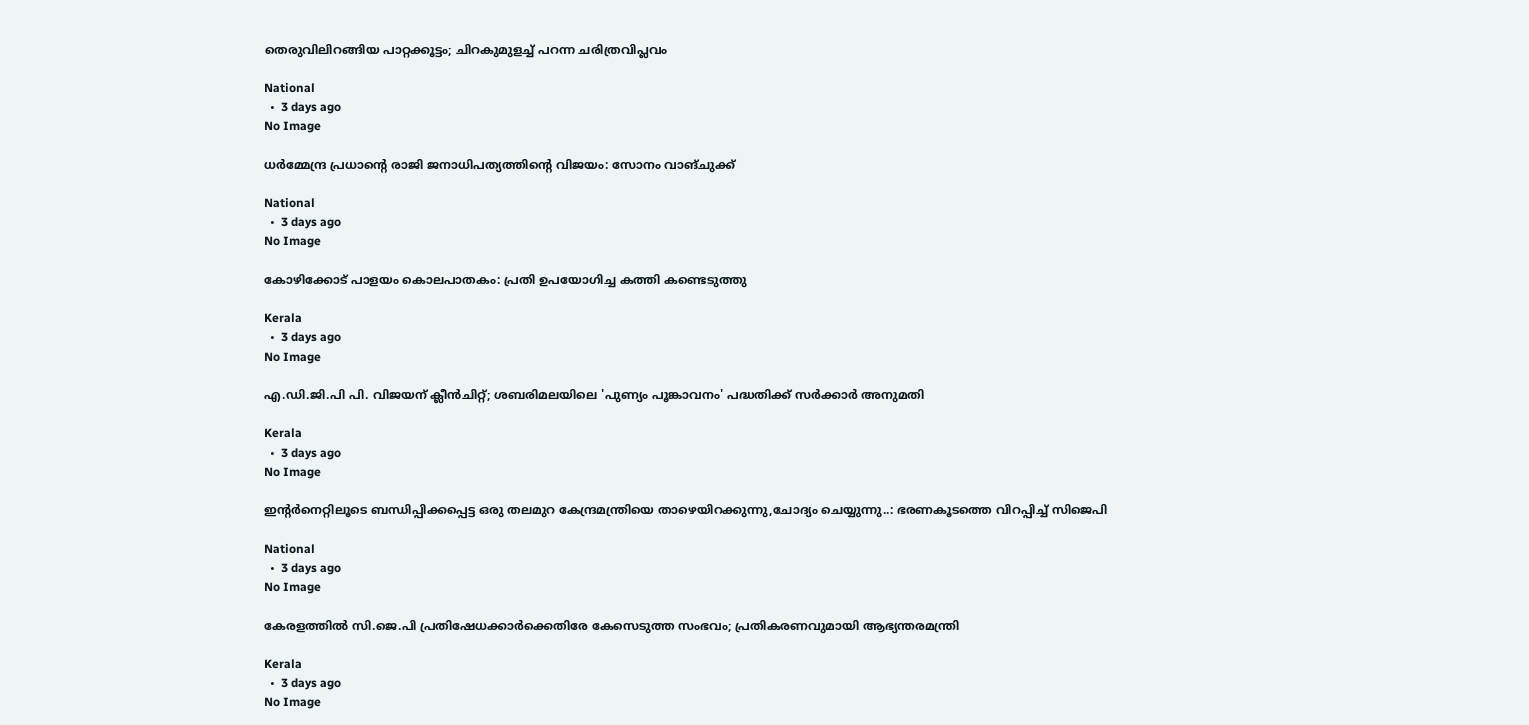തെരുവിലിറങ്ങിയ പാറ്റക്കൂട്ടം; ചിറകുമുളച്ച് പറന്ന ചരിത്രവിപ്ലവം

National
  •  3 days ago
No Image

ധര്‍മ്മേന്ദ്ര പ്രധാന്റെ രാജി ജനാധിപത്യത്തിന്റെ വിജയം: സോനം വാങ്ചുക്ക്

National
  •  3 days ago
No Image

കോഴിക്കോട് പാളയം കൊലപാതകം: പ്രതി ഉപയോഗിച്ച കത്തി കണ്ടെടുത്തു

Kerala
  •  3 days ago
No Image

എ.ഡി.ജി.പി പി. വിജയന് ക്ലീന്‍ചിറ്റ്; ശബരിമലയിലെ 'പുണ്യം പൂങ്കാവനം' പദ്ധതിക്ക് സർക്കാർ അനുമതി

Kerala
  •  3 days ago
No Image

ഇന്റര്‍നെറ്റിലൂടെ ബന്ധിപ്പിക്കപ്പെട്ട ഒരു തലമുറ കേന്ദ്രമന്ത്രിയെ താഴെയിറക്കുന്നു,ചോദ്യം ചെയ്യുന്നു..: ഭരണകൂടത്തെ വിറപ്പിച്ച് സിജെപി

National
  •  3 days ago
No Image

കേരളത്തില്‍ സി.ജെ.പി പ്രതിഷേധക്കാര്‍ക്കെതിരേ കേസെടുത്ത സംഭവം; പ്രതികരണവുമായി ആഭ്യന്തരമന്ത്രി

Kerala
  •  3 days ago
No Image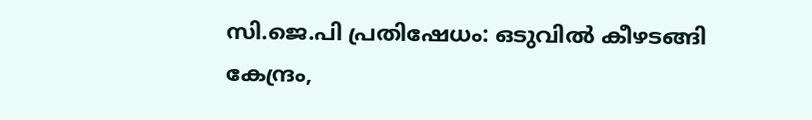സി.ജെ.പി പ്രതിഷേധം: ഒടുവില്‍ കീഴടങ്ങി കേന്ദ്രം,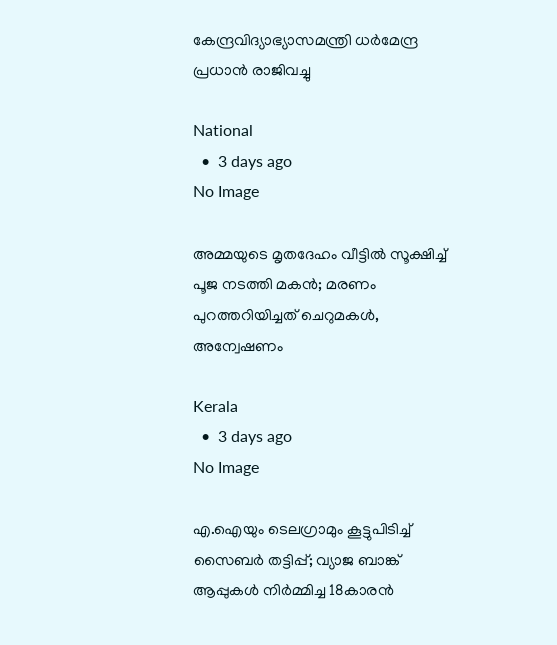കേന്ദ്രവിദ്യാഭ്യാസമന്ത്രി ധര്‍മേന്ദ്ര പ്രധാന്‍ രാജിവച്ചു

National
  •  3 days ago
No Image

അമ്മയുടെ മൃതദേഹം വീട്ടില്‍ സൂക്ഷിച്ച് പൂജ നടത്തി മകന്‍; മരണം പുറത്തറിയിച്ചത് ചെറുമകള്‍, അന്വേഷണം

Kerala
  •  3 days ago
No Image

എ.ഐയും ടെലഗ്രാമും കൂട്ടുപിടിച്ച് സൈബര്‍ തട്ടിപ്പ്; വ്യാജ ബാങ്ക് ആപ്പുകള്‍ നിര്‍മ്മിച്ച 18കാരന്‍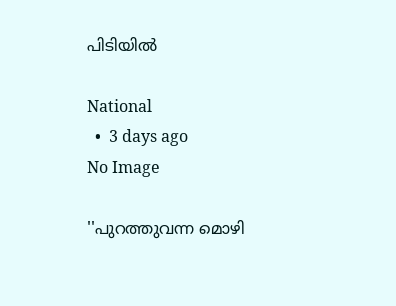പിടിയില്‍

National
  •  3 days ago
No Image

''പുറത്തുവന്ന മൊഴി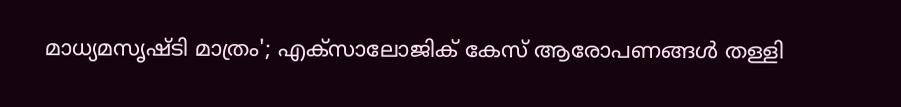മാധ്യമസൃഷ്ടി മാത്രം'; എക്‌സാലോജിക് കേസ് ആരോപണങ്ങള്‍ തള്ളി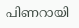പിണറായി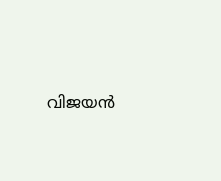വിജയന്‍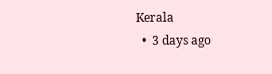Kerala
  •  3 days ago